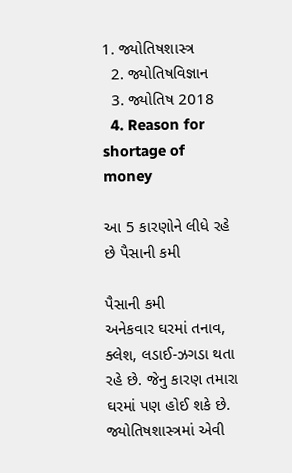1. જ્યોતિષશાસ્ત્ર
  2. જ્યોતિષવિજ્ઞાન
  3. જ્યોતિષ 2018
  4. Reason for shortage of money

આ 5 કારણોને લીધે રહે છે પૈસાની કમી

પૈસાની કમી
અનેકવાર ઘરમાં તનાવ, ક્લેશ, લડાઈ-ઝગડા થતા રહે છે. જેનુ કારણ તમારા ઘરમાં પણ હોઈ શકે છે. જ્યોતિષશાસ્ત્રમાં એવી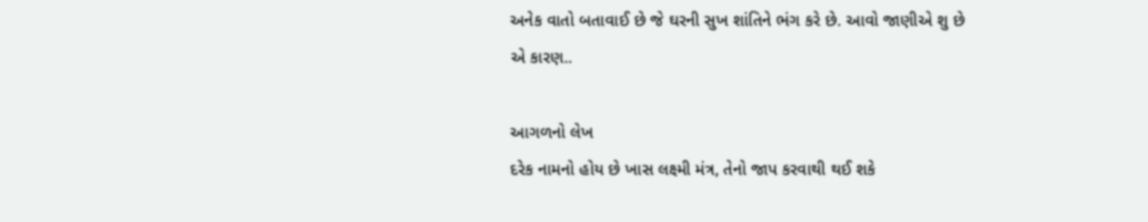અનેક વાતો બતાવાઈ છે જે ઘરની સુખ શાંતિને ભંગ કરે છે. આવો જાણીએ શુ છે એ કારણ..

આગળનો લેખ
દરેક નામનો હોય છે ખાસ લક્ષ્મી મંત્ર, તેનો જાપ કરવાથી થઈ શકે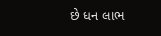છે ધન લાભ